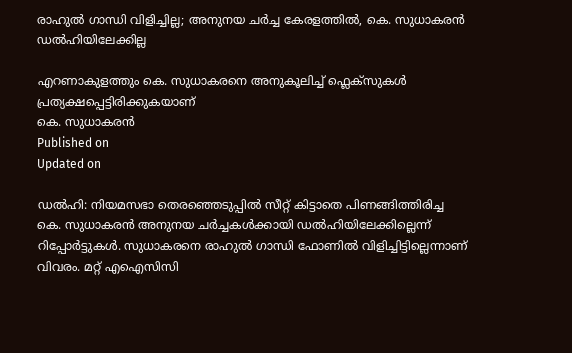രാഹുൽ ഗാന്ധി വിളിച്ചില്ല; അനുനയ ചർച്ച കേരളത്തിൽ, കെ. സുധാകരൻ ഡൽഹിയിലേക്കില്ല

എറണാകുളത്തും കെ. സുധാകരനെ അനുകൂലിച്ച് ഫ്ലെക്സുകൾ പ്രത്യക്ഷപ്പെട്ടിരിക്കുകയാണ്
കെ. സുധാകരൻ
Published on
Updated on

ഡൽഹി: നിയമസഭാ തെരഞ്ഞെടുപ്പിൽ സീറ്റ് കിട്ടാതെ പിണങ്ങിത്തിരിച്ച കെ. സുധാകരൻ അനുനയ ചർച്ചകൾക്കായി ഡൽഹിയിലേക്കില്ലെന്ന് റിപ്പോർട്ടുകൾ. സുധാകരനെ രാഹുൽ ഗാന്ധി ഫോണിൽ വിളിച്ചിട്ടില്ലെന്നാണ് വിവരം. മറ്റ് എഐസിസി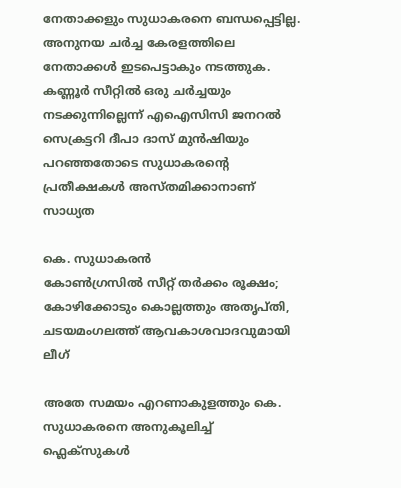നേതാക്കളും സുധാകരനെ ബന്ധപ്പെട്ടില്ല. അനുനയ ചർച്ച കേരളത്തിലെ നേതാക്കൾ ഇടപെട്ടാകും നടത്തുക. കണ്ണൂർ സീറ്റിൽ ഒരു ചർച്ചയും നടക്കുന്നില്ലെന്ന് എഐസിസി ജനറൽ സെക്രട്ടറി ദീപാ ദാസ് മുൻഷിയും പറഞ്ഞതോടെ സുധാകരന്റെ പ്രതീക്ഷകൾ അസ്തമിക്കാനാണ് സാധ്യത

കെ. സുധാകരൻ
കോൺഗ്രസിൽ സീറ്റ് തർക്കം രൂക്ഷം; കോഴിക്കോടും കൊല്ലത്തും അതൃപ്തി, ചടയമംഗലത്ത് ആവകാശവാദവുമായി ലീഗ്

അതേ സമയം എറണാകുളത്തും കെ. സുധാകരനെ അനുകൂലിച്ച് ഫ്ലെക്സുകൾ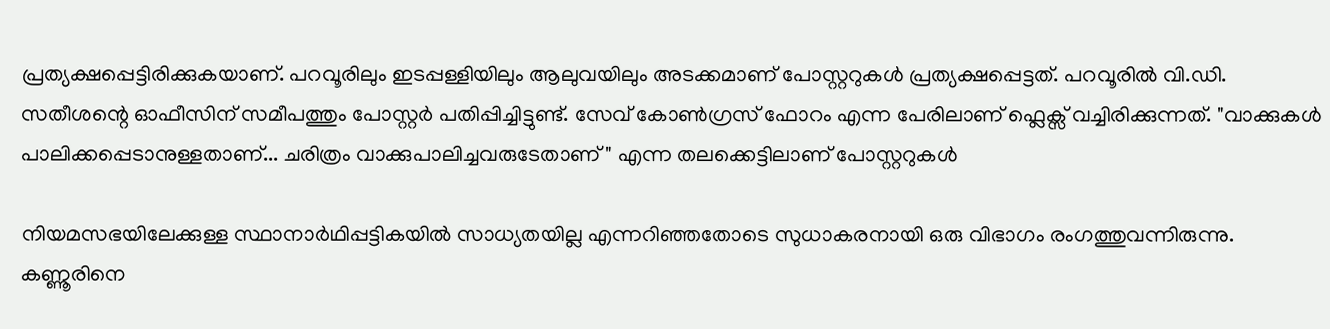പ്രത്യക്ഷപ്പെട്ടിരിക്കുകയാണ്. പറവൂരിലും ഇടപ്പള്ളിയിലും ആലുവയിലും അടക്കമാണ് പോസ്റ്ററുകൾ പ്രത്യക്ഷപ്പെട്ടത്. പറവൂരിൽ വി.ഡി. സതീശന്റെ ഓഫീസിന് സമീപത്തും പോസ്റ്റർ പതിപ്പിച്ചിട്ടുണ്ട്. സേവ് കോൺഗ്രസ് ഫോറം എന്ന പേരിലാണ് ഫ്ലെക്സ് വച്ചിരിക്കുന്നത്. "വാക്കുകൾ പാലിക്കപ്പെടാനുള്ളതാണ്... ചരിത്രം വാക്കുപാലിച്ചവരുടേതാണ് " എന്ന തലക്കെട്ടിലാണ് പോസ്റ്ററുകൾ

നിയമസഭയിലേക്കുള്ള സ്ഥാനാർഥിപ്പട്ടികയിൽ സാധ്യതയില്ല എന്നറിഞ്ഞതോടെ സുധാകരനായി ഒരു വിഭാഗം രംഗത്തുവന്നിരുന്നു. കണ്ണൂരിനെ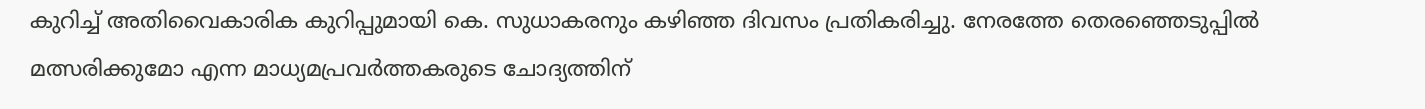കുറിച്ച് അതിവൈകാരിക കുറിപ്പുമായി കെ. സുധാകരനും കഴിഞ്ഞ ദിവസം പ്രതികരിച്ചു. നേരത്തേ തെരഞ്ഞെടുപ്പിൽ മത്സരിക്കുമോ എന്ന മാധ്യമപ്രവർത്തകരുടെ ചോദ്യത്തിന്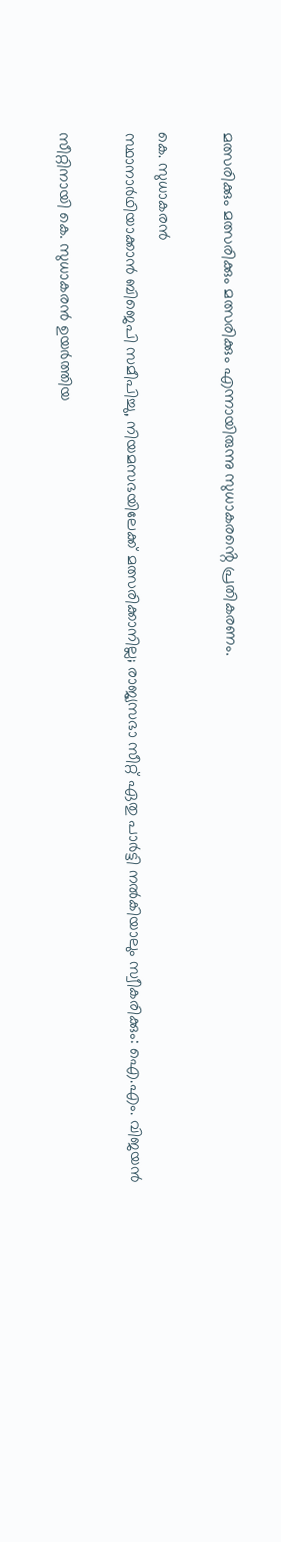മത്സരിക്കും മത്സരിക്കും മത്സരിക്കും എന്നായിരുന്നു സുധാകരൻ്റെ പ്രതികരണം.

കെ. സുധാകരൻ
സ്ഥാനാർഥിയാക്കാൻ ബിജെപി സമീപിച്ചു, നിയമസഭയിലേക്ക് മത്സരിക്കാനില്ല; രാജ്യസഭാ സീറ്റ് ഏതു പാർട്ടി നൽകിയാലും സ്വീകരിക്കും: ഐ.എം. വിജയൻ

സീറ്റിനായി കെ. സുധാകരൻ ഉയർത്തിയ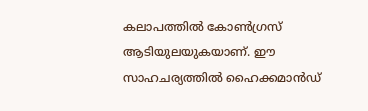കലാപത്തിൽ കോൺഗ്രസ് ആടിയുലയുകയാണ്. ഈ സാഹചര്യത്തിൽ ഹൈക്കമാൻഡ്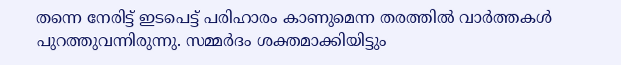തന്നെ നേരിട്ട് ഇടപെട്ട് പരിഹാരം കാണുമെന്ന തരത്തിൽ വാർത്തകൾ പുറത്തുവന്നിരുന്നു. സമ്മർദം ശക്തമാക്കിയിട്ടും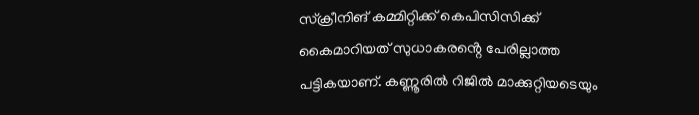സ്ക്രീനിങ് കമ്മിറ്റിക്ക് കെപിസിസിക്ക് കൈമാറിയത് സുധാകരൻ്റെ പേരില്ലാത്ത പട്ടികയാണ്. കണ്ണൂരിൽ റിജിൽ മാക്കുറ്റിയടെയും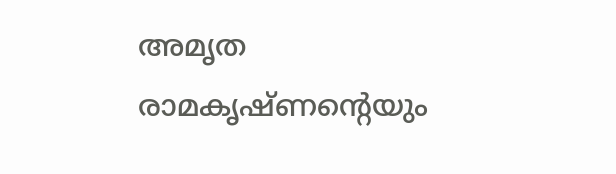അമൃത രാമകൃഷ്ണൻ്റെയും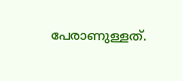പേരാണുള്ളത്.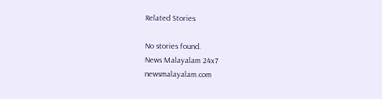Related Stories

No stories found.
News Malayalam 24x7
newsmalayalam.com